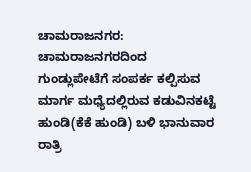ಚಾಮರಾಜನಗರ: ಚಾಮರಾಜನಗರದಿಂದ ಗುಂಡ್ಲುಪೇಟೆಗೆ ಸಂಪರ್ಕ ಕಲ್ಪಿಸುವ ಮಾರ್ಗ ಮಧ್ಯೆದಲ್ಲಿರುವ ಕಡುವಿನಕಟ್ಟೆ ಹುಂಡಿ(ಕೆಕೆ ಹುಂಡಿ) ಬಳಿ ಭಾನುವಾರ ರಾತ್ರಿ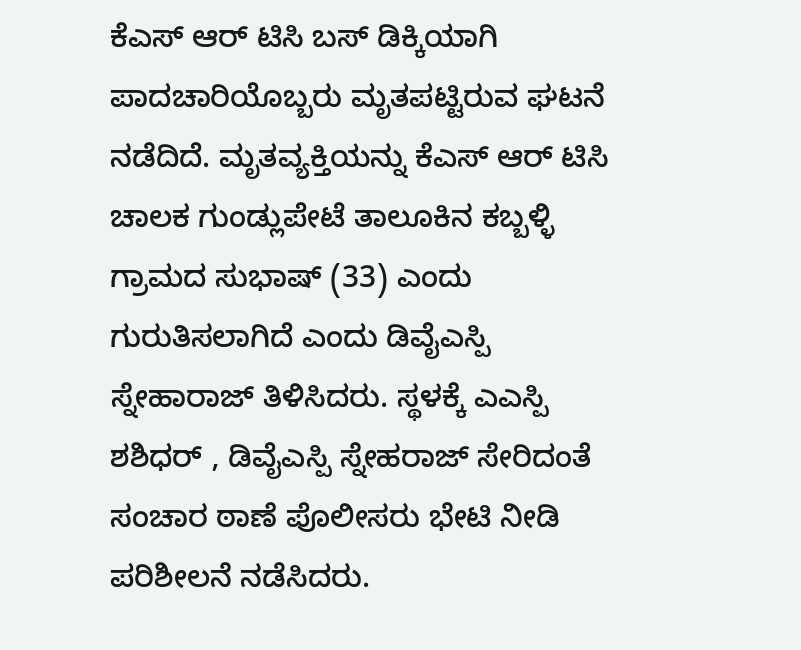ಕೆಎಸ್ ಆರ್ ಟಿಸಿ ಬಸ್ ಡಿಕ್ಕಿಯಾಗಿ ಪಾದಚಾರಿಯೊಬ್ಬರು ಮೃತಪಟ್ಟಿರುವ ಘಟನೆ ನಡೆದಿದೆ. ಮೃತವ್ಯಕ್ತಿಯನ್ನು ಕೆಎಸ್ ಆರ್ ಟಿಸಿ ಚಾಲಕ ಗುಂಡ್ಲುಪೇಟೆ ತಾಲೂಕಿನ ಕಬ್ಬಳ್ಳಿ ಗ್ರಾಮದ ಸುಭಾಷ್ (33) ಎಂದು ಗುರುತಿಸಲಾಗಿದೆ ಎಂದು ಡಿವೈಎಸ್ಪಿ ಸ್ನೇಹಾರಾಜ್ ತಿಳಿಸಿದರು. ಸ್ಥಳಕ್ಕೆ ಎಎಸ್ಪಿ ಶಶಿಧರ್ , ಡಿವೈಎಸ್ಪಿ ಸ್ನೇಹರಾಜ್ ಸೇರಿದಂತೆ ಸಂಚಾರ ಠಾಣೆ ಪೊಲೀಸರು ಭೇಟಿ ನೀಡಿ ಪರಿಶೀಲನೆ ನಡೆಸಿದರು.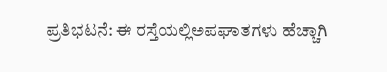ಪ್ರತಿಭಟನೆ: ಈ ರಸ್ತೆಯಲ್ಲಿಅಪಘಾತಗಳು ಹೆಚ್ಚಾಗಿ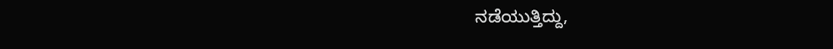ನಡೆಯುತ್ತಿದ್ದು,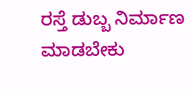ರಸ್ತೆ ಡುಬ್ಬ ನಿರ್ಮಾಣ ಮಾಡಬೇಕು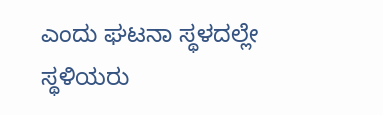ಎಂದು ಘಟನಾ ಸ್ಥಳದಲ್ಲೇ ಸ್ಥಳಿಯರು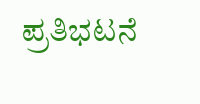ಪ್ರತಿಭಟನೆ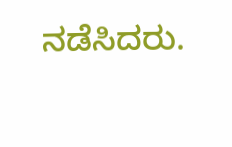ನಡೆಸಿದರು.